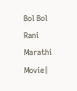Bol Bol Rani Marathi Movie|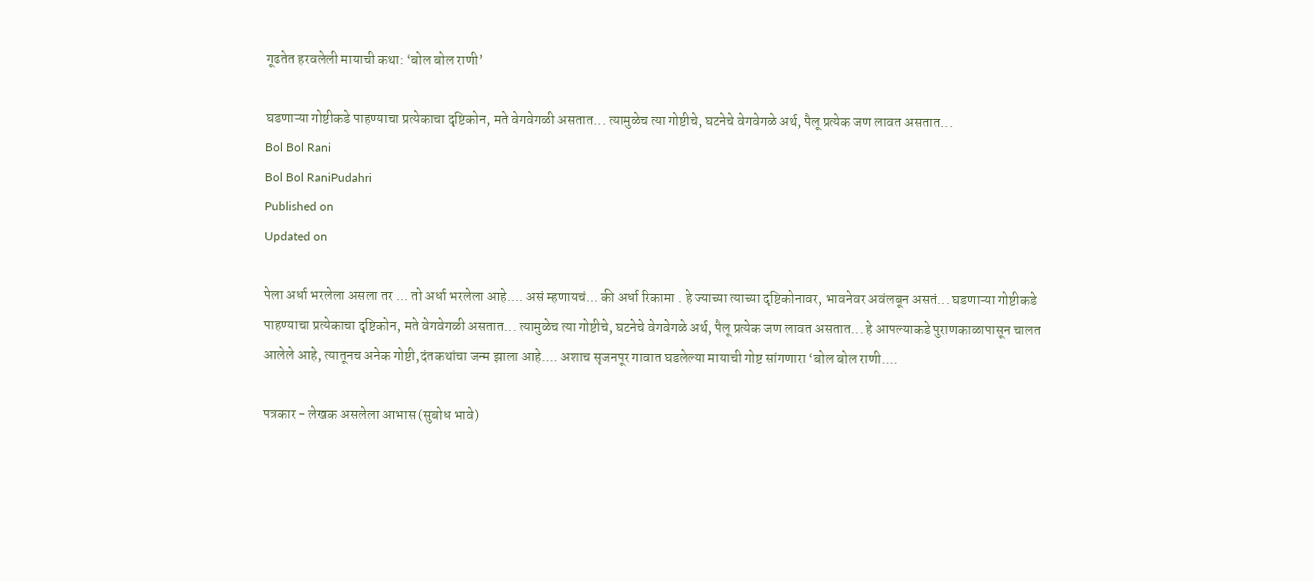गूढतेत हरवलेली मायाची कथा: ‘बोल बोल राणी’

घडणाऱ्या गोष्टीकडे पाहण्याचा प्रत्येकाचा दृष्टिकोन, मते वेगवेगळी असतात... त्यामुळेच त्या गोष्टीचे, घटनेचे वेगवेगळे अर्थ, पैलू प्रत्येक जण लावत असतात...
Bol Bol Rani
Bol Bol RaniPudahri
Published on
Updated on

पेला अर्धा भरलेला असला तर ... तो अर्धा भरलेला आहे.... असं म्हणायचं... की अर्धा रिकामा . हे ज्याच्या त्याच्या दृष्टिकोनावर, भावनेवर अवंलबून असतं... घडणाऱ्या गोष्टीकडे पाहण्याचा प्रत्येकाचा दृष्टिकोन, मते वेगवेगळी असतात... त्यामुळेच त्या गोष्टीचे, घटनेचे वेगवेगळे अर्थ, पैलू प्रत्येक जण लावत असतात... हे आपल्याकडे पुराणकाळापासून चालत आलेले आहे, त्यातूनच अनेक गोष्टी,दंतकथांचा जन्म झाला आहे.... अशाच सृजनपूर गावात घडलेल्या मायाची गोष्ट सांगणारा ‘बोल बोल राणी....

पत्रकार - लेखक असलेला आभास (सुबोध भावे)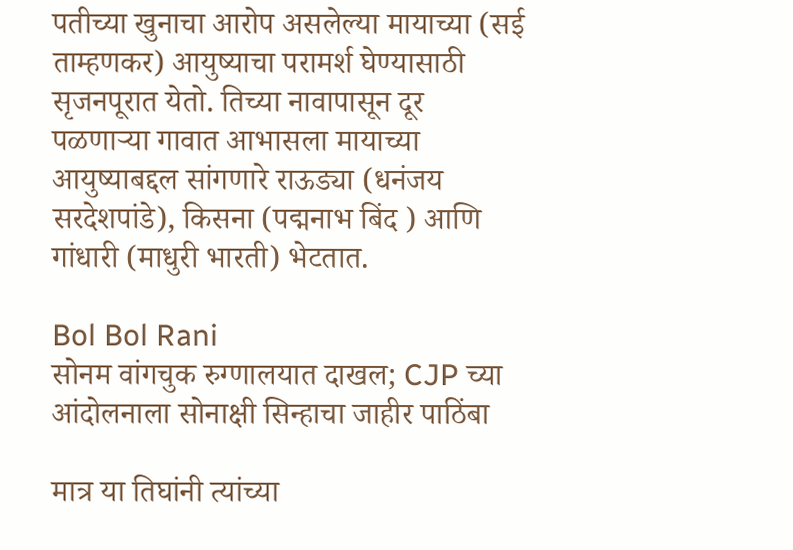पतीच्या खुनाचा आरोप असलेल्या मायाच्या (सई ताम्हणकर) आयुष्याचा परामर्श घेण्यासाठी सृजनपूरात येतो. तिच्या नावापासून दूर पळणाऱ्या गावात आभासला मायाच्या आयुष्याबद्दल सांगणारे राऊड्या (धनंजय सरदेशपांडे), किसना (पद्मनाभ बिंद ) आणि गांधारी (माधुरी भारती) भेटतात.

Bol Bol Rani
सोनम वांगचुक रुग्णालयात दाखल; CJP च्या आंदोलनाला सोनाक्षी सिन्हाचा जाहीर पाठिंबा

मात्र या तिघांनी त्यांच्या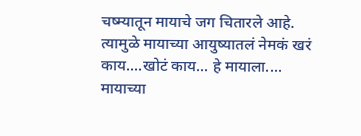चष्म्यातून मायाचे जग चितारले आहे. त्यामुळे मायाच्या आयुष्यातलं नेमकं खरं काय....खोटं काय... हे मायाला.... मायाच्या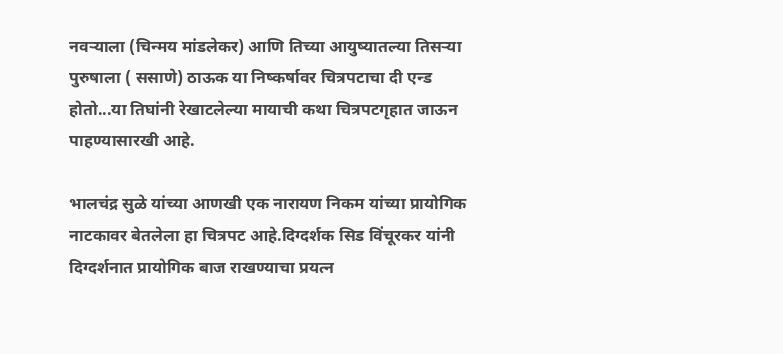नवऱ्याला (चिन्मय मांडलेकर) आणि तिच्या आयुष्यातल्या तिसऱ्या पुरुषाला ( ससाणे) ठाऊक या निष्कर्षावर चित्रपटाचा दी एन्ड होतो...या तिघांनी रेखाटलेल्या मायाची कथा चित्रपटगृहात जाऊन पाहण्यासारखी आहे.

भालचंद्र सुळे यांच्या आणखी एक नारायण निकम यांच्या प्रायोगिक नाटकावर बेतलेला हा चित्रपट आहे.दिग्दर्शक सिड विंचूरकर यांनी दिग्दर्शनात प्रायोगिक बाज राखण्याचा प्रयत्न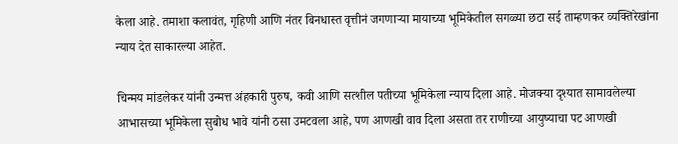केला आहे. तमाशा कलावंत, गृहिणी आणि नंतर बिनधास्त वृत्तीनं जगणाऱ्या मायाच्या भूमिकेतील सगळ्या छटा सई ताम्हणकर व्यक्तिरेखांना न्याय देत साकारल्या आहेत.

चिन्मय मांडलेकर यांनी उन्मत्त अंहकारी पुरुष, कवी आणि सत्शील पतीच्या भूमिकेला न्याय दिला आहे. मोजक्या दृश्यात सामावलेल्या आभासच्या भूमिकेला सुबोध भावे यांनी ठसा उमटवला आहे, पण आणखी वाव दिला असता तर राणीच्या आयुष्याचा पट आणखी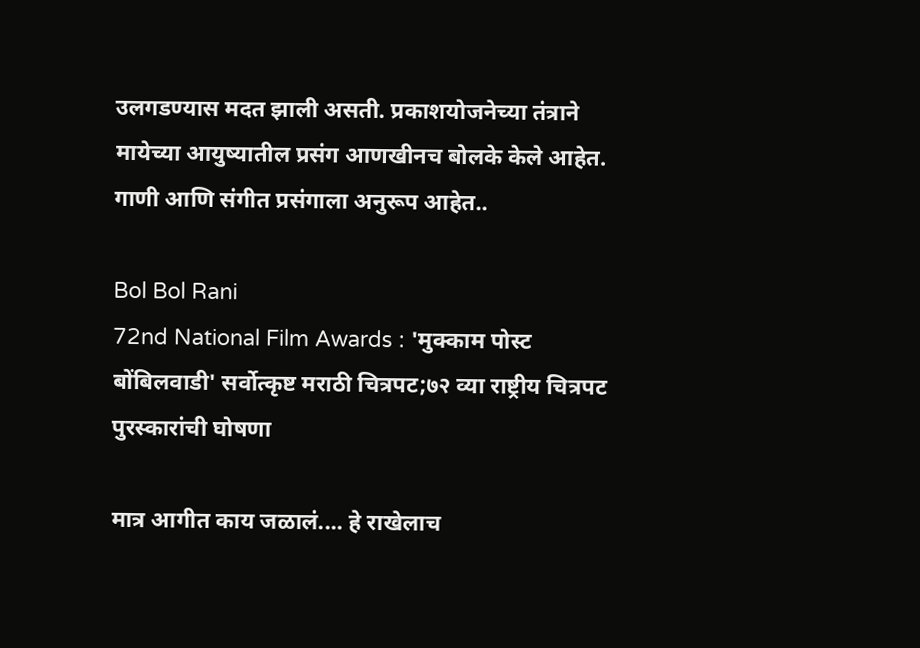उलगडण्यास मदत झाली असती. प्रकाशयोजनेच्या तंत्राने मायेच्या आयुष्यातील प्रसंग आणखीनच बोलके केले आहेत. गाणी आणि संगीत प्रसंगाला अनुरूप आहेत..

Bol Bol Rani
72nd National Film Awards : 'मुक्काम पोस्ट बोंबिलवाडी' सर्वोत्कृष्ट मराठी चित्रपट;७२ व्या राष्ट्रीय चित्रपट पुरस्कारांची घोषणा

मात्र आगीत काय जळालं.... हे राखेलाच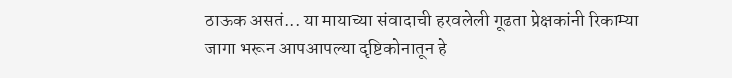ठाऊक असतं... या मायाच्या संवादाची हरवलेली गूढता प्रेक्षकांनी रिकाम्या जागा भरून आपआपल्या दृष्टिकोनातून हे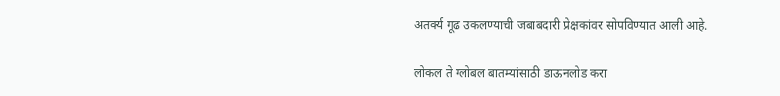अतर्क्य गूढ उकलण्याची जबाबदारी प्रेक्षकांवर सोपविण्यात आली आहे.

लोकल ते ग्लोबल बातम्यांसाठी डाऊनलोड करा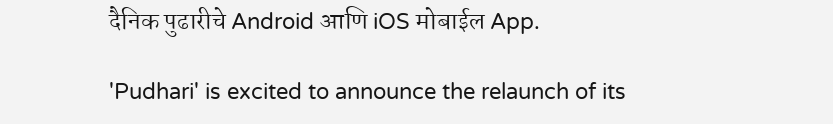दैनिक पुढारीचे Android आणि iOS मोबाईल App.

'Pudhari' is excited to announce the relaunch of its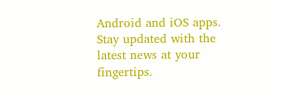Android and iOS apps. Stay updated with the latest news at your fingertips.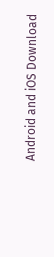Android and iOS Download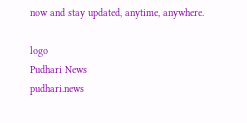now and stay updated, anytime, anywhere.

logo
Pudhari News
pudhari.news